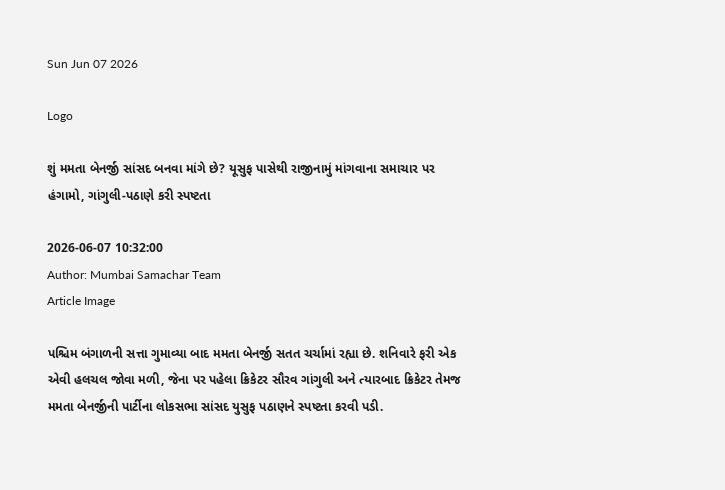Sun Jun 07 2026

Logo

શું મમતા બેનર્જી સાંસદ બનવા માંગે છે? યૂસુફ પાસેથી રાજીનામું માંગવાના સમાચાર પર હંગામો, ગાંગુલી-પઠાણે કરી સ્પષ્ટતા

2026-06-07 10:32:00
Author: Mumbai Samachar Team
Article Image

પશ્ચિમ બંગાળની સત્તા ગુમાવ્યા બાદ મમતા બેનર્જી સતત ચર્ચામાં રહ્યા છે. શનિવારે ફરી એક એવી હલચલ જોવા મળી, જેના પર પહેલા ક્રિકેટર સૌરવ ગાંગુલી અને ત્યારબાદ ક્રિકેટર તેમજ મમતા બેનર્જીની પાર્ટીના લોકસભા સાંસદ યુસુફ પઠાણને સ્પષ્ટતા કરવી પડી.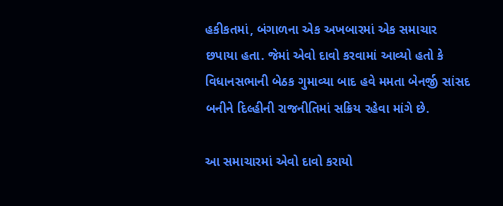હકીકતમાં, બંગાળના એક અખબારમાં એક સમાચાર છપાયા હતા. જેમાં એવો દાવો કરવામાં આવ્યો હતો કે વિધાનસભાની બેઠક ગુમાવ્યા બાદ હવે મમતા બેનર્જી સાંસદ બનીને દિલ્હીની રાજનીતિમાં સક્રિય રહેવા માંગે છે.

આ સમાચારમાં એવો દાવો કરાયો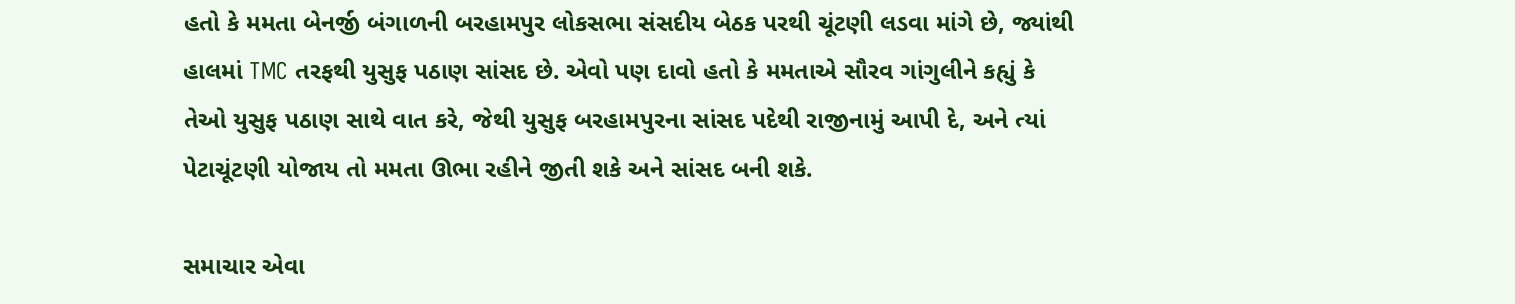હતો કે મમતા બેનર્જી બંગાળની બરહામપુર લોકસભા સંસદીય બેઠક પરથી ચૂંટણી લડવા માંગે છે, જ્યાંથી હાલમાં TMC તરફથી યુસુફ પઠાણ સાંસદ છે. એવો પણ દાવો હતો કે મમતાએ સૌરવ ગાંગુલીને કહ્યું કે તેઓ યુસુફ પઠાણ સાથે વાત કરે, જેથી યુસુફ બરહામપુરના સાંસદ પદેથી રાજીનામું આપી દે, અને ત્યાં પેટાચૂંટણી યોજાય તો મમતા ઊભા રહીને જીતી શકે અને સાંસદ બની શકે.

સમાચાર એવા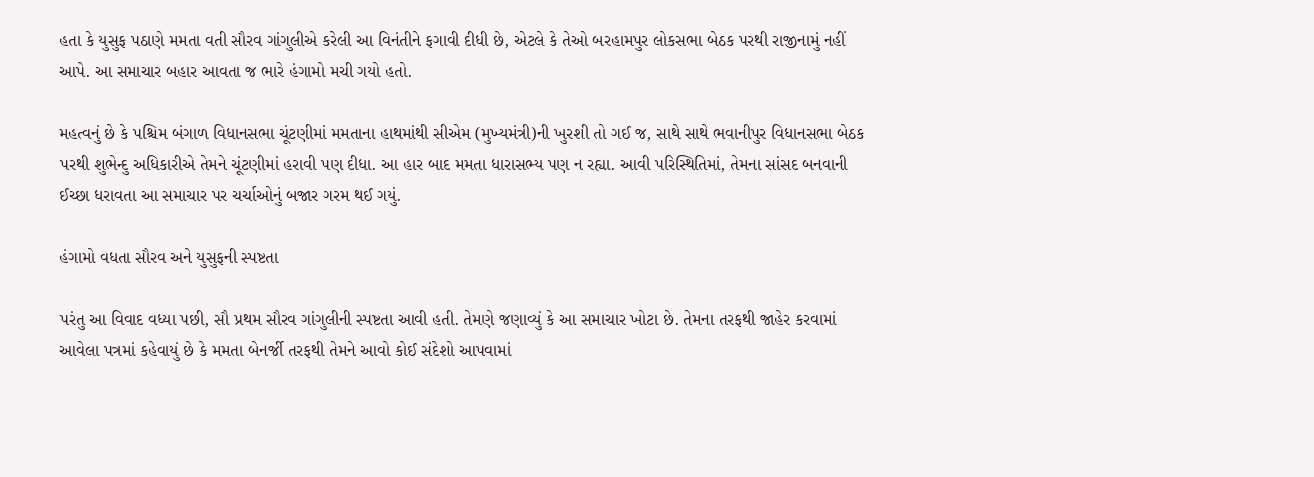હતા કે યુસુફ પઠાણે મમતા વતી સૌરવ ગાંગુલીએ કરેલી આ વિનંતીને ફગાવી દીધી છે, એટલે કે તેઓ બરહામપુર લોકસભા બેઠક પરથી રાજીનામું નહીં આપે. આ સમાચાર બહાર આવતા જ ભારે હંગામો મચી ગયો હતો.

મહત્વનું છે કે પશ્ચિમ બંગાળ વિધાનસભા ચૂંટણીમાં મમતાના હાથમાંથી સીએમ (મુખ્યમંત્રી)ની ખુરશી તો ગઈ જ, સાથે સાથે ભવાનીપુર વિધાનસભા બેઠક પરથી શુભેન્દુ અધિકારીએ તેમને ચૂંટણીમાં હરાવી પણ દીધા. આ હાર બાદ મમતા ધારાસભ્ય પણ ન રહ્યા. આવી પરિસ્થિતિમાં, તેમના સાંસદ બનવાની ઈચ્છા ધરાવતા આ સમાચાર પર ચર્ચાઓનું બજાર ગરમ થઈ ગયું.

હંગામો વધતા સૌરવ અને યુસુફની સ્પષ્ટતા

પરંતુ આ વિવાદ વધ્યા પછી, સૌ પ્રથમ સૌરવ ગાંગુલીની સ્પષ્ટતા આવી હતી. તેમણે જણાવ્યું કે આ સમાચાર ખોટા છે. તેમના તરફથી જાહેર કરવામાં આવેલા પત્રમાં કહેવાયું છે કે મમતા બેનર્જી તરફથી તેમને આવો કોઈ સંદેશો આપવામાં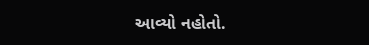આવ્યો નહોતો.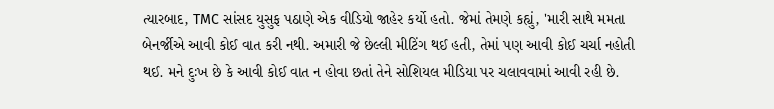ત્યારબાદ, TMC સાંસદ યુસુફ પઠાણે એક વીડિયો જાહેર કર્યો હતો. જેમાં તેમણે કહ્યું, 'મારી સાથે મમતા બેનર્જીએ આવી કોઈ વાત કરી નથી. અમારી જે છેલ્લી મીટિંગ થઈ હતી, તેમાં પણ આવી કોઈ ચર્ચા નહોતી થઈ. મને દુઃખ છે કે આવી કોઈ વાત ન હોવા છતાં તેને સોશિયલ મીડિયા પર ચલાવવામાં આવી રહી છે.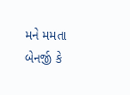મને મમતા બેનર્જી કે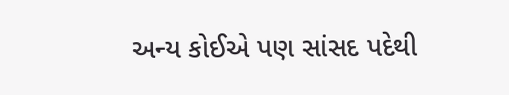અન્ય કોઈએ પણ સાંસદ પદેથી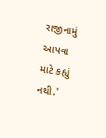રાજીનામું આપવા માટે કહ્યું નથી.'